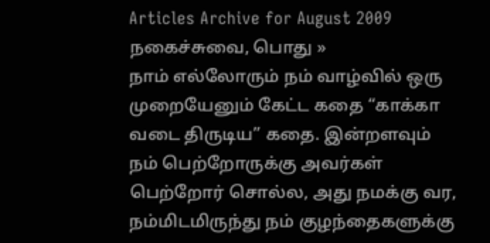Articles Archive for August 2009
நகைச்சுவை, பொது »
நாம் எல்லோரும் நம் வாழ்வில் ஒரு முறையேனும் கேட்ட கதை “காக்கா வடை திருடிய” கதை. இன்றளவும் நம் பெற்றோருக்கு அவர்கள் பெற்றோர் சொல்ல, அது நமக்கு வர, நம்மிடமிருந்து நம் குழந்தைகளுக்கு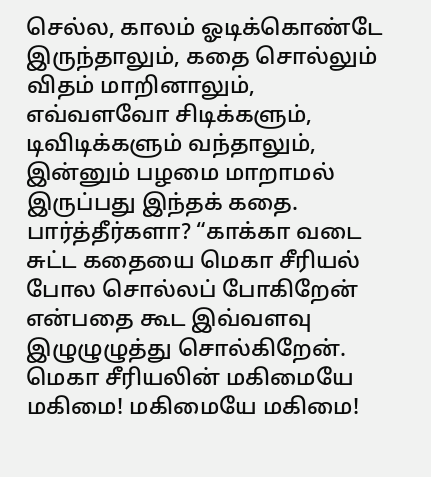செல்ல, காலம் ஓடிக்கொண்டே இருந்தாலும், கதை சொல்லும் விதம் மாறினாலும், எவ்வளவோ சிடிக்களும், டிவிடிக்களும் வந்தாலும், இன்னும் பழமை மாறாமல் இருப்பது இந்தக் கதை. பார்த்தீர்களா? “காக்கா வடை சுட்ட கதையை மெகா சீரியல் போல சொல்லப் போகிறேன் என்பதை கூட இவ்வளவு இழுழுழுத்து சொல்கிறேன். மெகா சீரியலின் மகிமையே மகிமை! மகிமையே மகிமை!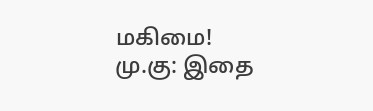மகிமை!
மு.கு: இதை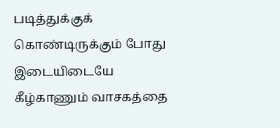படித்துக்குக் கொண்டிருக்கும் போது இடையிடையே கீழ்காணும் வாசகத்தை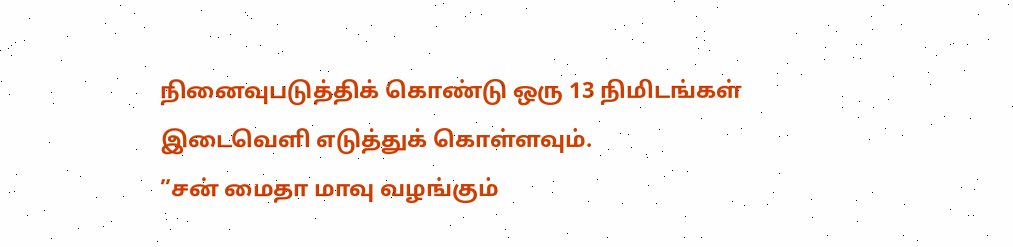நினைவுபடுத்திக் கொண்டு ஒரு 13 நிமிடங்கள் இடைவெளி எடுத்துக் கொள்ளவும்.
”சன் மைதா மாவு வழங்கும்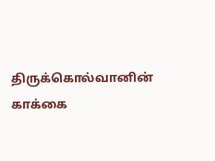திருக்கொல்வானின் காக்கை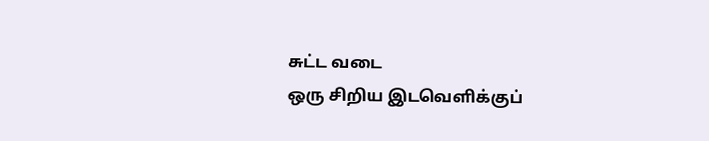சுட்ட வடை
ஒரு சிறிய இடவெளிக்குப்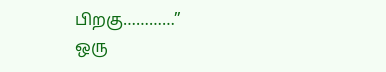பிறகு…………”
ஒரு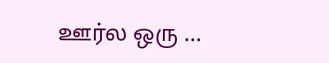ஊர்ல ஒரு …